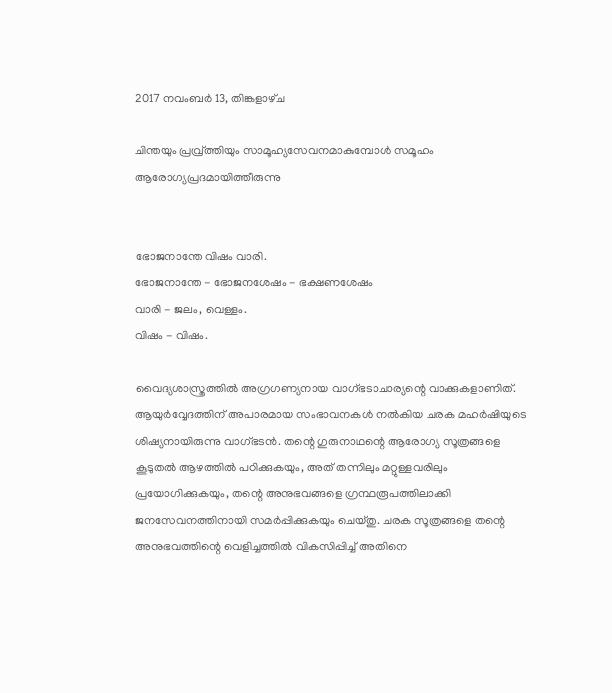2017 നവംബർ 13, തിങ്കളാഴ്‌ച

ചിന്തയും പ്രവ്ര്‌ത്തിയും സാമൂഹ്യസേവനമാകുമ്പോള്‍ സമൂഹം ആരോഗ്യപ്രദമായിത്തീരുന്നു


ഭോജനാന്തേ വിഷം വാരി.
ഭോജനാന്തേ - ഭോജനശേഷം - ഭക്ഷണശേഷം
വാരി - ജലം, വെള്ളം.
വിഷം - വിഷം.

വൈദ്യശാസ്ത്രത്തില്‍ അഗ്രഗണ്യനായ വാഗ്‍ഭടാചാര്യന്റെ വാക്കുകളാണിത്‍.  ആയുര്‍വ്വേദത്തിന്‌ അപാരമായ സംഭാവനകള്‍ നല്‍കിയ ചരക മഹര്‍ഷിയുടെ ശിഷ്യനായിരുന്നു വാഗ്‍ഭടന്‍. തന്റെ ഗുരുനാഥന്റെ ആരോഗ്യ സൂത്രങ്ങളെ കൂടുതല്‍ ആഴത്തില്‍ പഠിക്കുകയും, അത്‍ തന്നിലും മറ്റുള്ളവരിലും പ്രയോഗിക്കുകയും, തന്റെ അനുഭവങ്ങളെ ഗ്രന്ഥരൂപത്തിലാക്കി ജനസേവനത്തിനായി സമര്‍പ്പിക്കുകയും ചെയ്തു. ചരക സൂത്രങ്ങളെ തന്റെ അനുഭവത്തിന്റെ വെളിച്ചത്തില്‍ വികസിപ്പിച്ച്‍ അതിനെ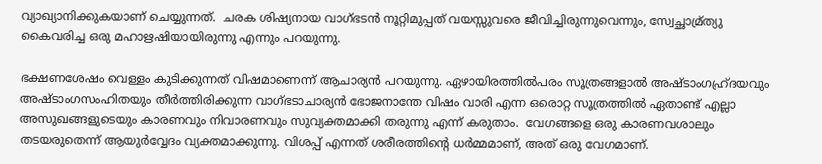വ്യാഖ്യാനിക്കുകയാണ്‌ ചെയ്യുന്നത്‍.  ചരക ശിഷ്യനായ വാഗ്‍ഭടന്‍ നൂറ്റിമുപ്പത്‍ വയസ്സുവരെ ജീവിച്ചിരുന്നുവെന്നും, സ്വേച്ഛാമ്ര്‌ത്യു കൈവരിച്ച ഒരു മഹാഋഷിയായിരുന്നു എന്നും പറയുന്നു.

ഭക്ഷണശേഷം വെള്ളം കുടിക്കുന്നത്‍ വിഷമാണെന്ന്‍ ആചാര്യന്‍ പറയുന്നു. ഏഴായിരത്തില്‍പരം സൂത്രങ്ങളാല്‍ അഷ്ടാംഗഹ്ര്‌ദയവും അഷ്ടാംഗസംഹിതയും തീര്‍ത്തിരിക്കുന്ന വാഗ്‍ഭടാചാര്യന്‍ ഭോജനാന്തേ വിഷം വാരി എന്ന ഒരൊറ്റ സൂത്രത്തില്‍ ഏതാണ്ട്‍ എല്ലാ അസുഖങ്ങളുടെയും കാരണവും നിവാരണവും സുവ്യക്തമാക്കി തരുന്നു എന്ന്‍ കരുതാം.  വേഗങ്ങളെ ഒരു കാരണവശാലും തടയരുതെന്ന്‍ ആയുര്‍വ്വേദം വ്യക്തമാക്കുന്നു. വിശപ്പ്‍ എന്നത്‍ ശരീരത്തിന്റെ ധര്‍മ്മമാണ്‌, അത്‍ ഒരു വേഗമാണ്‌.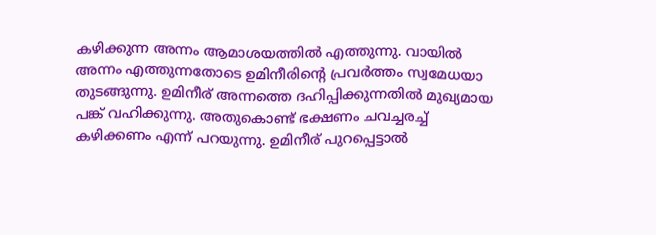കഴിക്കുന്ന അന്നം ആമാശയത്തില്‍ എത്തുന്നു. വായില്‍ അന്നം എത്തുന്നതോടെ ഉമിനീരിന്റെ പ്രവര്‍ത്തം സ്വമേധയാ തുടങ്ങുന്നു. ഉമിനീര്‌ അന്നത്തെ ദഹിപ്പിക്കുന്നതില്‍ മുഖ്യമായ പങ്ക്‍ വഹിക്കുന്നു. അതുകൊണ്ട്‍ ഭക്ഷണം ചവച്ചരച്ച്‍ കഴിക്കണം എന്ന്‍ പറയുന്നു. ഉമിനീര്‌ പുറപ്പെട്ടാല്‍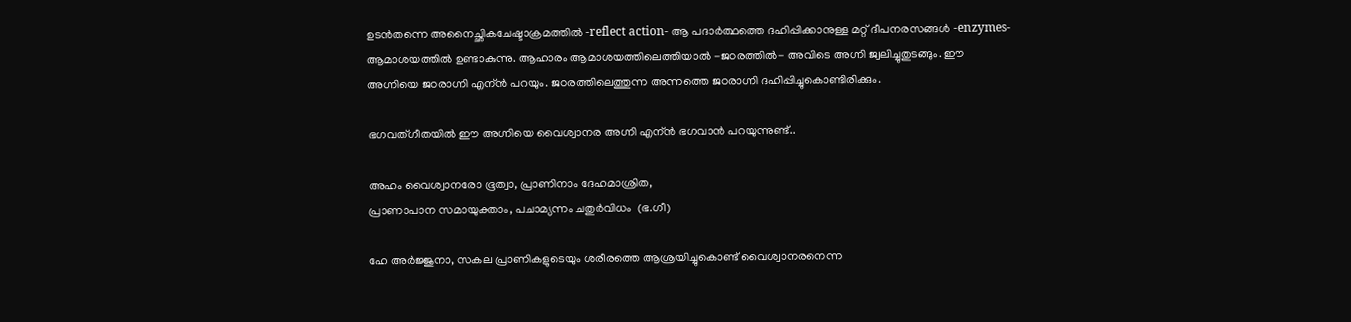ഉടന്‍തന്നെ അനൈച്ഛികചേഷ്ടാക്രമത്തില്‍ -reflect action- ആ പദാര്‍ത്ഥത്തെ ദഹിപ്പിക്കാനുള്ള മറ്റ്‍ ദീപനരസങ്ങള്‍ -enzymes- ആമാശയത്തില്‍ ഉണ്ടാകുന്നു. ആഹാരം ആമാശയത്തിലെത്തിയാല്‍ -ജഠരത്തില്‍- അവിടെ അഗ്നി ജ്വലിച്ചുതുടങ്ങും. ഈ അഗ്നിയെ ജഠരാഗ്നി എന്ന്‍ പറയും. ജഠരത്തിലെത്തുന്ന അന്നത്തെ ജഠരാഗ്നി ദഹിപ്പിച്ചുകൊണ്ടിരിക്കും.

ഭഗവത്‍ഗീതയില്‍ ഈ അഗ്നിയെ വൈശ്വാനര അഗ്നി എന്ന്‍ ഭഗവാന്‍ പറയുന്നുണ്ട്‍..

അഹം വൈശ്വാനരോ ഭൂത്വാ, പ്രാണിനാം ദേഹമാശ്രിത,
പ്രാണാപാന സമായുക്താം, പചാമ്യന്നം ചതുര്‍വിധം  (ഭ.ഗീ)

ഹേ അര്‍ജ്ജുനാ, സകല പ്രാണികളുടെയും ശരീരത്തെ ആശ്രയിച്ചുകൊണ്ട്‍ വൈശ്വാനരനെന്ന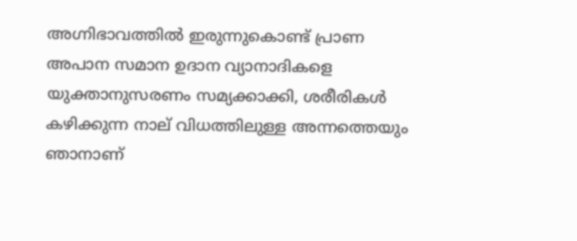അഗ്നിഭാവത്തില്‍ ഇരുന്നുകൊണ്ട്‍ പ്രാണ അപാന സമാന ഉദാന വ്യാനാദികളെ യുക്താനുസരണം സമ്യക്കാക്കി, ശരീരികള്‍ കഴിക്കുന്ന നാല്‌ വിധത്തിലുള്ള അന്നത്തെയും ഞാനാണ്‌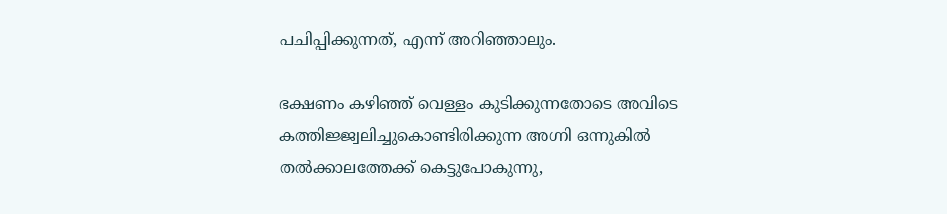പചിപ്പിക്കുന്നത്‍, എന്ന്‍ അറിഞ്ഞാലും.

ഭക്ഷണം കഴിഞ്ഞ്‍ വെള്ളം കുടിക്കുന്നതോടെ അവിടെ കത്തിജ്ജ്വലിച്ചുകൊണ്ടിരിക്കുന്ന അഗ്നി ഒന്നുകില്‍ തല്‍ക്കാലത്തേക്ക്‍ കെട്ടുപോകുന്നു,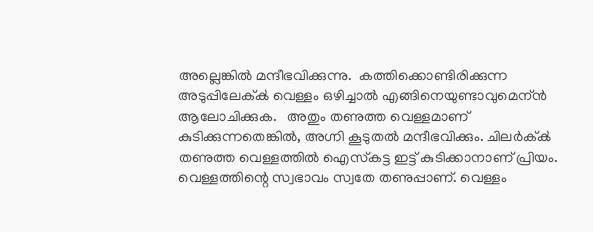അല്ലെങ്കില്‍ മന്ദീഭവിക്കുന്നു.  കത്തിക്കൊണ്ടിരിക്കുന്ന അടുപ്പിലേക്ക്‍ വെള്ളം ഒഴിച്ചാല്‍ എങ്ങിനെയുണ്ടാവുമെന്ന്‍ ആലോചിക്കുക.   അതും തണുത്ത വെള്ളമാണ്‌ കുടിക്കുന്നതെങ്കില്‍, അഗ്നി കൂടുതല്‍ മന്ദീഭവിക്കും. ചിലര്‍ക്ക്‍ തണുത്ത വെള്ളത്തില്‍ ഐസ്‍കട്ട ഇട്ട്‍ കുടിക്കാനാണ്‌ പ്രിയം. വെള്ളത്തിന്റെ സ്വഭാവം സ്വതേ തണുപ്പാണ്‌. വെള്ളം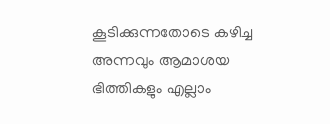കൂടിക്കുന്നതോടെ കഴിച്ച അന്നവും ആമാശയ ഭിത്തികളും എല്ലാം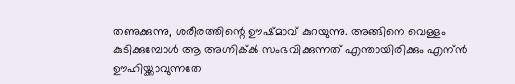തണുക്കുന്നു, ശരീരത്തിന്റെ ഊഷ്മാവ്‍ കുറയുന്നു. അങ്ങിനെ വെള്ളം കുടിക്കുമ്പോള്‍ ആ അഗ്നിക്ക്‍ സംഭവിക്കുന്നത്‍ എന്തായിരിക്കും എന്ന്‍ ഊഹിയ്ക്കാവുന്നതേ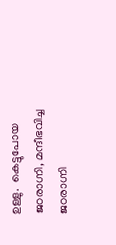ഉള്ളു.  കെട്ടുപോയ ജഠരാഗ്നി, മന്ദീഭവിച്ച ജഠരാഗ്നി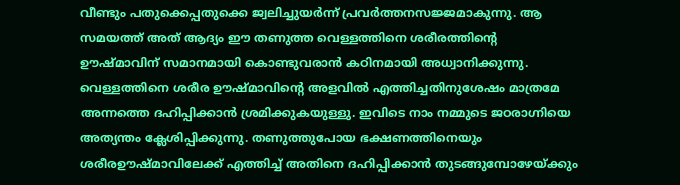വീണ്ടും പതുക്കെപ്പതുക്കെ ജ്വലിച്ചുയര്‍ന്ന്‍ പ്രവര്‍ത്തനസജ്ജമാകുന്നു. ആ സമയത്ത്‍ അത്‍ ആദ്യം ഈ തണുത്ത വെള്ളത്തിനെ ശരീരത്തിന്റെ ഊഷ്മാവിന്‌ സമാനമായി കൊണ്ടുവരാന്‍ കഠിനമായി അധ്വാനിക്കുന്നു. വെള്ളത്തിനെ ശരീര ഊഷ്മാവിന്റെ അളവില്‍ എത്തിച്ചതിനുശേഷം മാത്രമേ അന്നത്തെ ദഹിപ്പിക്കാന്‍ ശ്രമിക്കുകയുള്ളു. ഇവിടെ നാം നമ്മുടെ ജഠരാഗ്നിയെ അത്യന്തം ക്ലേശിപ്പിക്കുന്നു. തണുത്തുപോയ ഭക്ഷണത്തിനെയും ശരീരഊഷ്മാവിലേക്ക്‍ എത്തിച്ച്‍ അതിനെ ദഹിപ്പിക്കാന്‍ തുടങ്ങുമ്പോഴേയ്ക്കും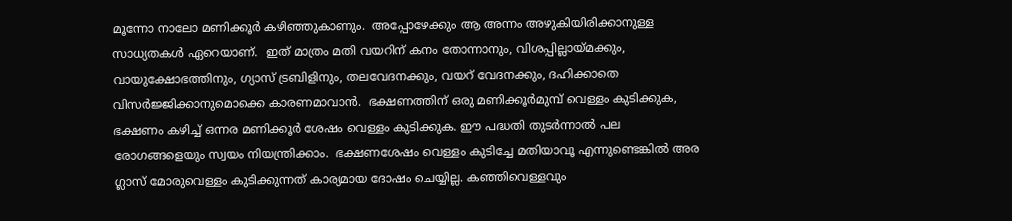മൂന്നോ നാലോ മണിക്കൂര്‍ കഴിഞ്ഞുകാണും.  അപ്പോഴേക്കും ആ അന്നം അഴുകിയിരിക്കാനുള്ള സാധ്യതകള്‍ ഏറെയാണ്‌.  ഇത്‍ മാത്രം മതി വയറിന്‌ കനം തോന്നാനും, വിശപ്പില്ലായ്മക്കും, വായുക്ഷോഭത്തിനും, ഗ്യാസ്‌ ട്രബിളിനും, തലവേദനക്കും, വയറ്‌ വേദനക്കും, ദഹിക്കാതെ വിസര്‍ജ്ജിക്കാനുമൊക്കെ കാരണമാവാന്‍.  ഭക്ഷണത്തിന്‌ ഒരു മണിക്കൂര്‍മുമ്പ്‍ വെള്ളം കുടിക്കുക, ഭക്ഷണം കഴിച്ച്‍ ഒന്നര മണിക്കൂര്‍ ശേഷം വെള്ളം കുടിക്കുക. ഈ പദ്ധതി തുടര്‍ന്നാല്‍ പല രോഗങ്ങളെയും സ്വയം നിയന്ത്രിക്കാം.  ഭക്ഷണശേഷം വെള്ളം കുടിച്ചേ മതിയാവൂ എന്നുണ്ടെങ്കില്‍ അര ഗ്ലാസ്‌ മോരുവെള്ളം കുടിക്കുന്നത്‍ കാര്യമായ ദോഷം ചെയ്യില്ല. കഞ്ഞിവെള്ളവും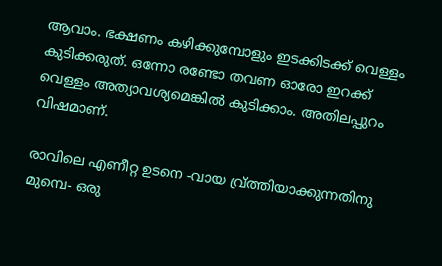ആവാം. ഭക്ഷണം കഴിക്കുമ്പോളും ഇടക്കിടക്ക്‍ വെള്ളം കുടിക്കരുത്‍. ഒന്നോ രണ്ടോ തവണ ഓരോ ഇറക്ക്‍ വെള്ളം അത്യാവശ്യമെങ്കില്‍ കുടിക്കാം. അതിലപ്പുറം വിഷമാണ്‌.

രാവിലെ എണീറ്റ ഉടനെ -വായ വ്ര്‌ത്തിയാക്കുന്നതിനു മുമ്പെ- ഒരു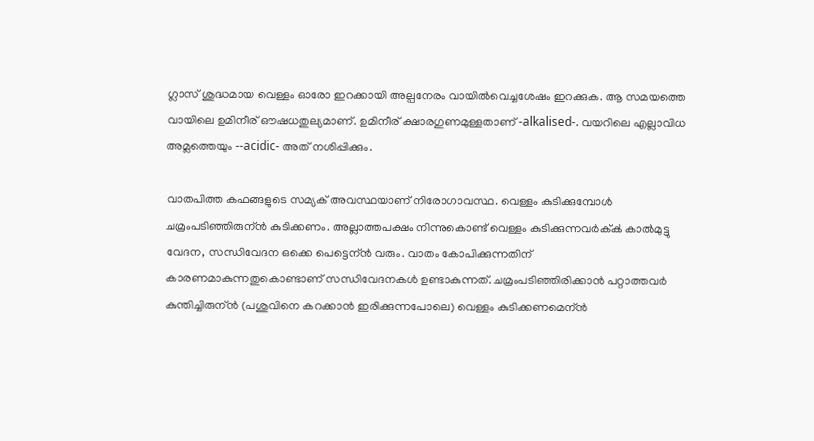ഗ്ലാസ്‍ ശുദ്ധമായ വെള്ളം ഓരോ ഇറക്കായി അല്പനേരം വായില്‍വെച്ചശേഷം ഇറക്കുക. ആ സമയത്തെ വായിലെ ഉമിനീര്‌ ഔഷധതുല്യമാണ്‌. ഉമിനീര്‌ ക്ഷാരഗുണമുള്ളതാണ്‌ -alkalised-. വയറിലെ എല്ലാവിധ അമ്ലത്തെയും --acidic- അത്‍ നശിപ്പിക്കും.

വാതപിത്ത കഫങ്ങളുടെ സമ്യക്‌ അവസ്ഥയാണ്‌ നിരോഗാവസ്ഥ. വെള്ളം കുടിക്കുമ്പോള്‍ ചമ്രംപടിഞ്ഞിരുന്ന്‍ കുടിക്കണം. അല്ലാത്തപക്ഷം നിന്നുകൊണ്ട്‍ വെള്ളം കുടിക്കുന്നവര്‍ക്ക്‍ കാല്‍മുട്ടു വേദന, സന്ധിവേദന ഒക്കെ പെട്ടെന്ന്‍ വരും. വാതം കോപിക്കുന്നതിന്‌ കാരണമാകുന്നതുകൊണ്ടാണ്‌ സന്ധിവേദനകള്‍ ഉണ്ടാകുന്നത്‍. ചമ്രംപടിഞ്ഞിരിക്കാന്‍ പറ്റാത്തവര്‍ കുന്തിച്ചിരുന്ന്‍ (പശുവിനെ കറക്കാന്‍ ഇരിക്കുന്നപോലെ) വെള്ളം കുടിക്കണമെന്ന്‍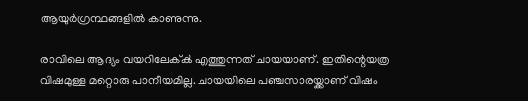ആയുര്‍ഗ്രന്ഥങ്ങളില്‍ കാണുന്നു.

രാവിലെ ആദ്യം വയറിലേക്ക്‍ എത്തുന്നത്‍ ചായയാണ്‌. ഇതിന്റെയത്ര വിഷമുള്ള മറ്റൊരു പാനീയമില്ല. ചായയിലെ പഞ്ചസാരയ്ക്കാണ്‌ വിഷം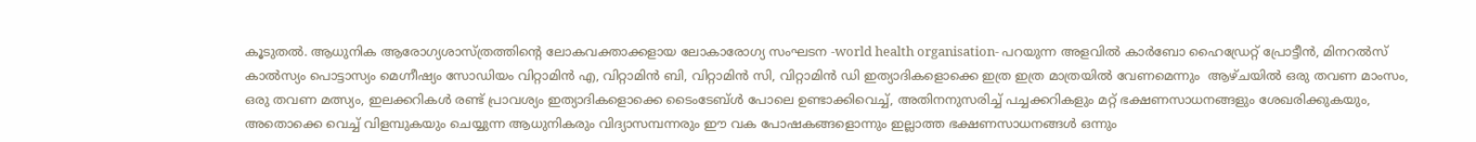കൂടുതല്‍. ആധുനിക ആരോഗ്യശാസ്ത്രത്തിന്റെ ലോകവക്താക്കളായ ലോകാരോഗ്യ സംഘടന -world health organisation- പറയുന്ന അളവില്‍ കാര്‍ബോ ഹൈഡ്രേറ്റ്‍ പ്രോട്ടീന്‍, മിനറല്‍സ്‍ കാല്‍സ്യം പൊട്ടാസ്യം മെഗ്നീഷ്യം സോഡിയം വിറ്റാമിന്‍ എ, വിറ്റാമിന്‍ ബി, വിറ്റാമിന്‍ സി, വിറ്റാമിന്‍ ഡി ഇത്യാദികളൊക്കെ ഇത്ര ഇത്ര മാത്രയില്‍ വേണമെന്നും  ആഴ്ചയില്‍ ഒരു തവണ മാംസം, ഒരു തവണ മത്സ്യം, ഇലക്കറികള്‍ രണ്ട്‍ പ്രാവശ്യം ഇത്യാദികളൊക്കെ ടൈംടേബ്‍ള്‍ പോലെ ഉണ്ടാക്കിവെച്ച്‍, അതിനനുസരിച്ച്‍ പച്ചക്കറികളും മറ്റ്‍ ഭക്ഷണസാധനങ്ങളും ശേഖരിക്കുകയും, അതൊക്കെ വെച്ച്‍ വിളമ്പുകയും ചെയ്യുന്ന ആധുനികരും വിദ്യാസമ്പന്നരും ഈ വക പോഷകങ്ങളൊന്നും ഇല്ലാത്ത ഭക്ഷണസാധനങ്ങള്‍ ഒന്നും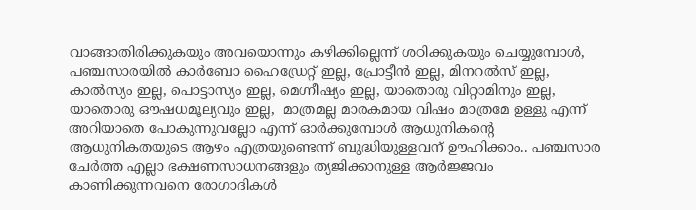വാങ്ങാതിരിക്കുകയും അവയൊന്നും കഴിക്കില്ലെന്ന്‍ ശഠിക്കുകയും ചെയ്യുമ്പോള്‍,  പഞ്ചസാരയില്‍ കാര്‍ബോ ഹൈഡ്രേറ്റ്‍ ഇല്ല, പ്രോട്ടീന്‍ ഇല്ല, മിനറല്‍സ്‍ ഇല്ല, കാല്‍സ്യം ഇല്ല, പൊട്ടാസ്യം ഇല്ല, മെഗ്നീഷ്യം ഇല്ല, യാതൊരു വിറ്റാമിനും ഇല്ല, യാതൊരു ഔഷധമൂല്യവും ഇല്ല,  മാത്രമല്ല മാരകമായ വിഷം മാത്രമേ ഉള്ളു എന്ന്‍ അറിയാതെ പോകുന്നുവല്ലോ എന്ന്‍ ഓര്‍ക്കുമ്പോള്‍ ആധുനികന്റെ ആധുനികതയുടെ ആഴം എത്രയുണ്ടെന്ന്‍ ബുദ്ധിയുള്ളവന്‌ ഊഹിക്കാം.. പഞ്ചസാര ചേര്‍ത്ത എല്ലാ ഭക്ഷണസാധനങ്ങളും ത്യജിക്കാനുള്ള ആര്‍ജ്ജവം കാണിക്കുന്നവനെ രോഗാദികള്‍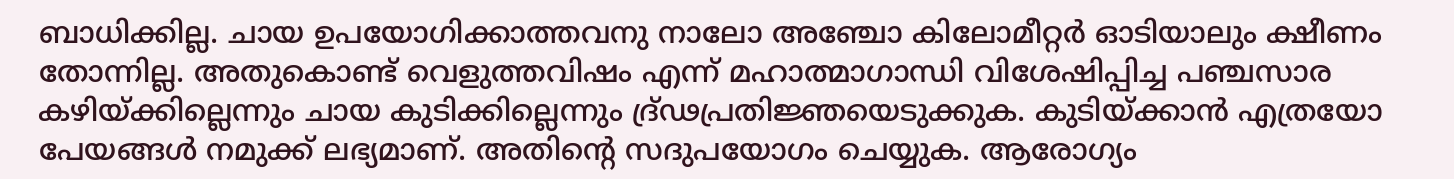ബാധിക്കില്ല. ചായ ഉപയോഗിക്കാത്തവനു നാലോ അഞ്ചോ കിലോമീറ്റര്‍ ഓടിയാലും ക്ഷീണം തോന്നില്ല. അതുകൊണ്ട്‍ വെളുത്തവിഷം എന്ന്‍ മഹാത്മാഗാന്ധി വിശേഷിപ്പിച്ച പഞ്ചസാര കഴിയ്ക്കില്ലെന്നും ചായ കുടിക്കില്ലെന്നും ദ്ര്‌ഢപ്രതിജ്ഞയെടുക്കുക. കുടിയ്ക്കാന്‍ എത്രയോ പേയങ്ങള്‍ നമുക്ക്‍ ലഭ്യമാണ്‌. അതിന്റെ സദുപയോഗം ചെയ്യുക. ആരോഗ്യം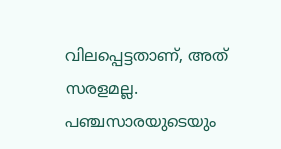വിലപ്പെട്ടതാണ്‌, അത്‍ സരളമല്ല. പഞ്ചസാരയുടെയും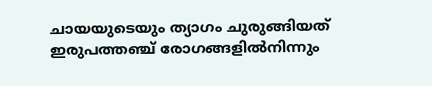ചായയുടെയും ത്യാഗം ചുരുങ്ങിയത്‍ ഇരുപത്തഞ്ച്‍ രോഗങ്ങളില്‍നിന്നും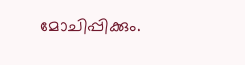മോചിപ്പിക്കും.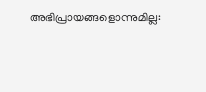അഭിപ്രായങ്ങളൊന്നുമില്ല: